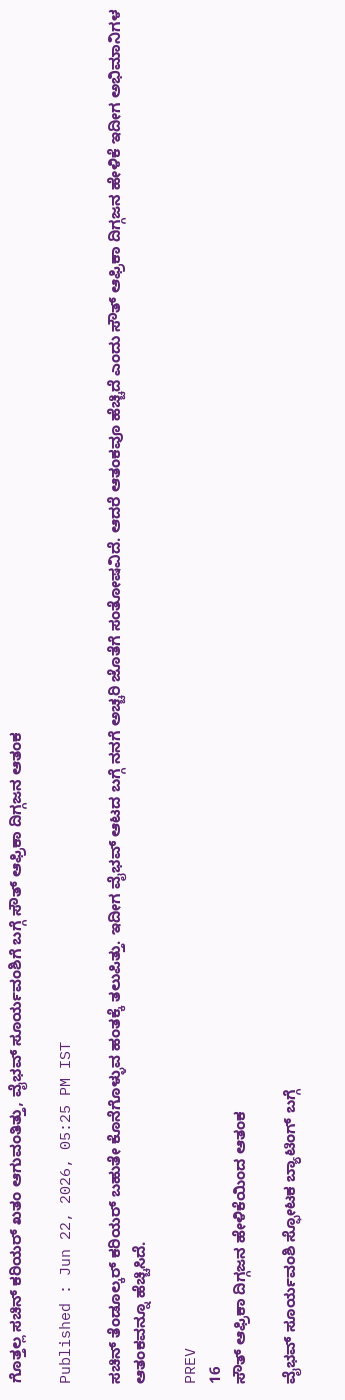ಗೊತ್ತಲ್ಲ ಸಚಿನ್ ಕರಿಯರ್ ಖತಂ ಆಗುವಂತಿತ್ತು, ವೈಭವ್ ಸೂರ್ಯವಂಶಿಗೆ ಬಗ್ಗೆ ಸೌತ್ ಆಫ್ರಿಕಾ ದಿಗ್ಗಜನ ಆತಂಕ

Published : Jun 22, 2026, 05:25 PM IST

ಸಚಿನ್ ತೆಂಡೂಲ್ಕರ್ ಕರಿಯರ್ ಬಹುತೇ ಕೊನೆಗೊಳ್ಳುವ ಹಂತಕ್ಕೆ ತಲುಪಿತ್ತು. ಇದೀಗ ವೈಭವ್ ಆಟದ ಬಗ್ಗೆ ನನಗೆ ಅಚ್ಚರಿ ಜೊತೆಗೆ ಸಂತೋಷವಿದೆ. ಆದರೆ ಆತಂಕವೂ ಹೆಚ್ಚಿದೆ ಎಂದು ಸೌತ್ ಆಫ್ರಿಕಾ ದಿಗ್ಗಜನ ಹೇಳಿಕೆ ಇದೀಗ ಅಭಿಮಾನಿಗಳ ಆತಂಕವನ್ನೂ ಹೆಚ್ಚಿಸಿದೆ.

PREV
16
ಸೌತ್ ಆಫ್ರಿಕಾ ದಿಗ್ಗಜನ ಹೇಳಿಕೆಯಿಂದ ಆತಂಕ

ವೈಭವ್ ಸೂರ್ಯವಂಶಿ ಸ್ಫೋಟಕ ಬ್ಯಾಟಿಂಗ್ ಬಗ್ಗೆ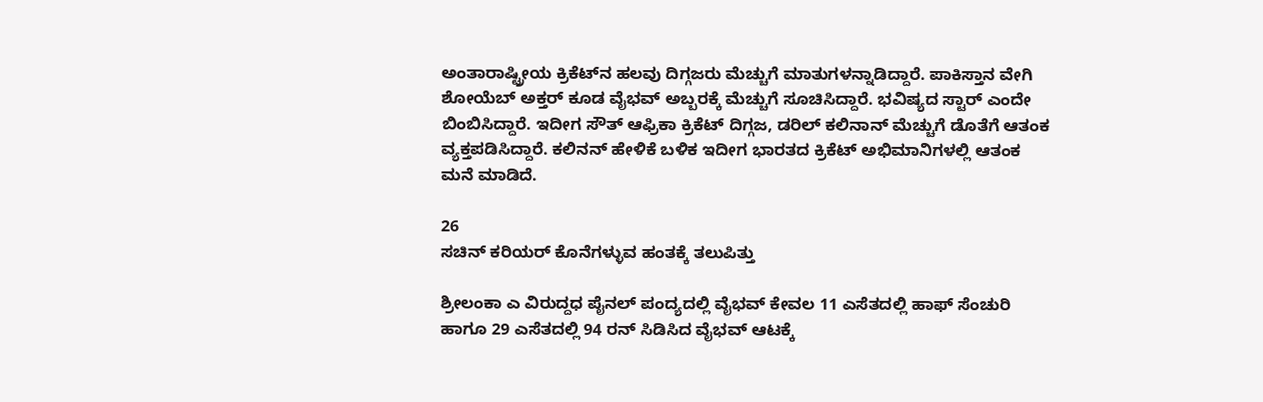ಅಂತಾರಾಷ್ಟ್ರೀಯ ಕ್ರಿಕೆಟ್‌ನ ಹಲವು ದಿಗ್ಗಜರು ಮೆಚ್ಚುಗೆ ಮಾತುಗಳನ್ನಾಡಿದ್ದಾರೆ. ಪಾಕಿಸ್ತಾನ ವೇಗಿ ಶೋಯೆಬ್ ಅಕ್ತರ್ ಕೂಡ ವೈಭವ್ ಅಬ್ಬರಕ್ಕೆ ಮೆಚ್ಚುಗೆ ಸೂಚಿಸಿದ್ದಾರೆ. ಭವಿಷ್ಯದ ಸ್ಟಾರ್ ಎಂದೇ ಬಿಂಬಿಸಿದ್ದಾರೆ. ಇದೀಗ ಸೌತ್ ಆಫ್ರಿಕಾ ಕ್ರಿಕೆಟ್ ದಿಗ್ಗಜ, ಡರಿಲ್ ಕಲಿನಾನ್ ಮೆಚ್ಚುಗೆ ಡೊತೆಗೆ ಆತಂಕ ವ್ಯಕ್ತಪಡಿಸಿದ್ದಾರೆ. ಕಲಿನನ್ ಹೇಳಿಕೆ ಬಳಿಕ ಇದೀಗ ಭಾರತದ ಕ್ರಿಕೆಟ್ ಅಭಿಮಾನಿಗಳಲ್ಲಿ ಆತಂಕ ಮನೆ ಮಾಡಿದೆ.

26
ಸಚಿನ್ ಕರಿಯರ್ ಕೊನೆಗಳ್ಳುವ ಹಂತಕ್ಕೆ ತಲುಪಿತ್ತು

ಶ್ರೀಲಂಕಾ ಎ ವಿರುದ್ದಧ ಪೈನಲ್ ಪಂದ್ಯದಲ್ಲಿ ವೈಭವ್ ಕೇವಲ 11 ಎಸೆತದಲ್ಲಿ ಹಾಫ್ ಸೆಂಚುರಿ ಹಾಗೂ 29 ಎಸೆತದಲ್ಲಿ 94 ರನ್ ಸಿಡಿಸಿದ ವೈಭವ್ ಆಟಕ್ಕೆ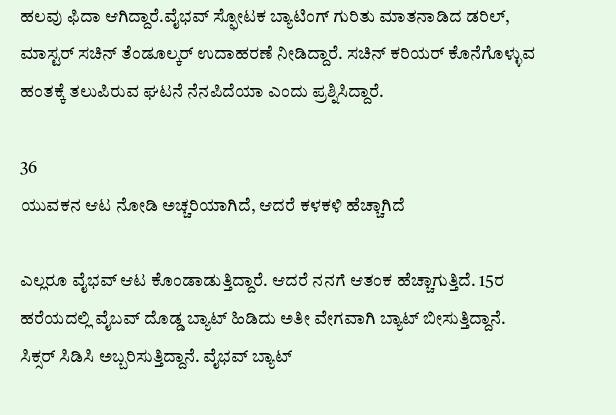ಹಲವು ಫಿದಾ ಆಗಿದ್ದಾರೆ.ವೈಭವ್ ಸ್ಫೋಟಕ ಬ್ಯಾಟಿಂಗ್ ಗುರಿತು ಮಾತನಾಡಿದ ಡರಿಲ್, ಮಾಸ್ಟರ್ ಸಚಿನ್ ತೆಂಡೂಲ್ಕರ್ ಉದಾಹರಣೆ ನೀಡಿದ್ದಾರೆ. ಸಚಿನ್ ಕರಿಯರ್ ಕೊನೆಗೊಳ್ಳುವ ಹಂತಕ್ಕೆ ತಲುಪಿರುವ ಘಟನೆ ನೆನಪಿದೆಯಾ ಎಂದು ಪ್ರಶ್ನಿಸಿದ್ದಾರೆ.

36
ಯುವಕನ ಆಟ ನೋಡಿ ಅಚ್ಚರಿಯಾಗಿದೆ, ಆದರೆ ಕಳಕಳಿ ಹೆಚ್ಚಾಗಿದೆ

ಎಲ್ಲರೂ ವೈಭವ್ ಆಟ ಕೊಂಡಾಡುತ್ತಿದ್ದಾರೆ. ಆದರೆ ನನಗೆ ಆತಂಕ ಹೆಚ್ಚಾಗುತ್ತಿದೆ. 15ರ ಹರೆಯದಲ್ಲಿ ವೈಬವ್ ದೊಡ್ಡ ಬ್ಯಾಟ್ ಹಿಡಿದು ಅತೀ ವೇಗವಾಗಿ ಬ್ಯಾಟ್ ಬೀಸುತ್ತಿದ್ದಾನೆ. ಸಿಕ್ಸರ್ ಸಿಡಿಸಿ ಅಬ್ಬರಿಸುತ್ತಿದ್ದಾನೆ. ವೈಭವ್ ಬ್ಯಾಟ್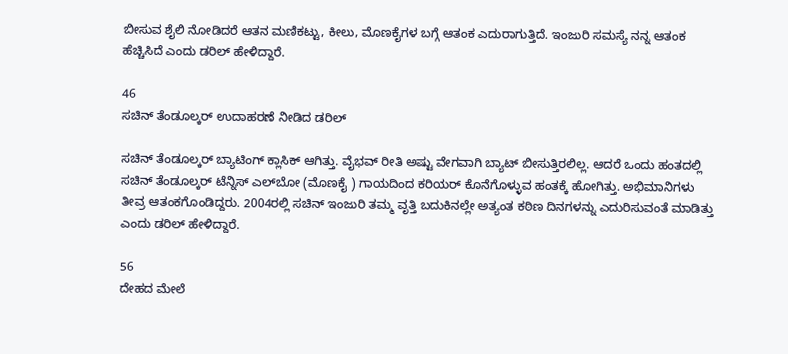ಬೀಸುವ ಶೈಲಿ ನೋಡಿದರೆ ಆತನ ಮಣಿಕಟ್ಟು, ಕೀಲು, ಮೊಣಕೈಗಳ ಬಗ್ಗೆ ಆತಂಕ ಎದುರಾಗುತ್ತಿದೆ. ಇಂಜುರಿ ಸಮಸ್ಯೆ ನನ್ನ ಆತಂಕ ಹೆಚ್ಚಿಸಿದೆ ಎಂದು ಡರಿಲ್ ಹೇಳಿದ್ದಾರೆ.

46
ಸಚಿನ್ ತೆಂಡೂಲ್ಕರ್ ಉದಾಹರಣೆ ನೀಡಿದ ಡರಿಲ್

ಸಚಿನ್ ತೆಂಡೂಲ್ಕರ್ ಬ್ಯಾಟಿಂಗ್ ಕ್ಲಾಸಿಕ್ ಆಗಿತ್ತು. ವೈಭವ್ ರೀತಿ ಅಷ್ಟು ವೇಗವಾಗಿ ಬ್ಯಾಟ್ ಬೀಸುತ್ತಿರಲಿಲ್ಲ. ಆದರೆ ಒಂದು ಹಂತದಲ್ಲಿ ಸಚಿನ್ ತೆಂಡೂಲ್ಕರ್ ಟೆನ್ನಿಸ್ ಎಲ್‌ಬೋ (ಮೊಣಕೈ ) ಗಾಯದಿಂದ ಕರಿಯರ್ ಕೊನೆಗೊಳ್ಳುವ ಹಂತಕ್ಕೆ ಹೋಗಿತ್ತು. ಅಭಿಮಾನಿಗಳು ತೀವ್ರ ಆತಂಕಗೊಂಡಿದ್ದರು. 2004ರಲ್ಲಿ ಸಚಿನ್ ಇಂಜುರಿ ತಮ್ಮ ವೃತ್ತಿ ಬದುಕಿನಲ್ಲೇ ಅತ್ಯಂತ ಕಠಿಣ ದಿನಗಳನ್ನು ಎದುರಿಸುವಂತೆ ಮಾಡಿತ್ತು ಎಂದು ಡರಿಲ್ ಹೇಳಿದ್ದಾರೆ.

56
ದೇಹದ ಮೇಲೆ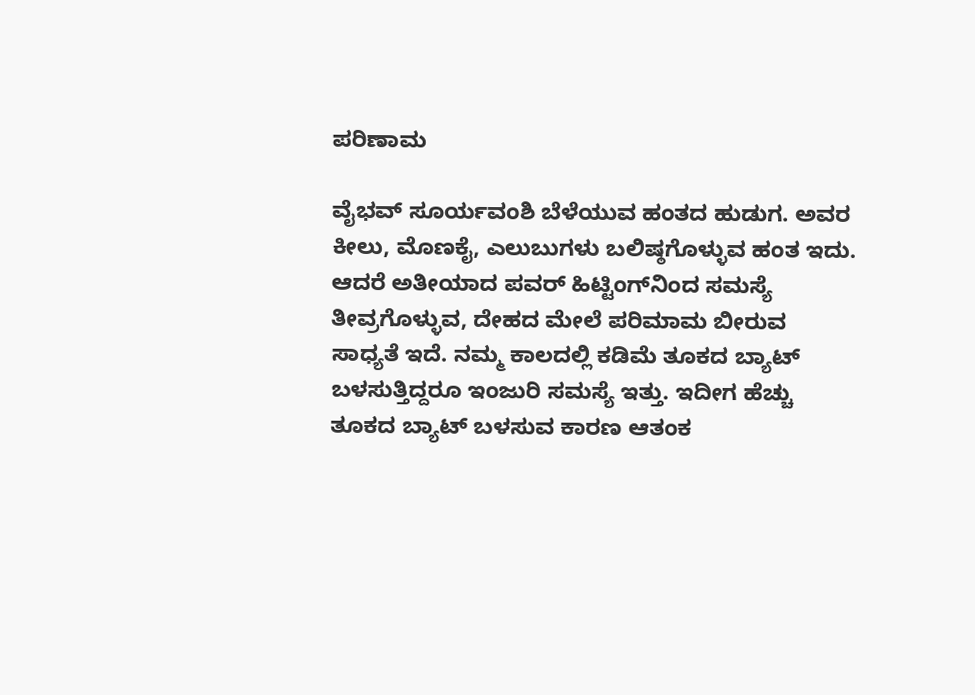ಪರಿಣಾಮ

ವೈಭವ್ ಸೂರ್ಯವಂಶಿ ಬೆಳೆಯುವ ಹಂತದ ಹುಡುಗ. ಅವರ ಕೀಲು, ಮೊಣಕೈ, ಎಲುಬುಗಳು ಬಲಿಷ್ಠಗೊಳ್ಳುವ ಹಂತ ಇದು. ಆದರೆ ಅತೀಯಾದ ಪವರ್ ಹಿಟ್ಟಿಂಗ್‌ನಿಂದ ಸಮಸ್ಯೆ ತೀವ್ರಗೊಳ್ಳುವ, ದೇಹದ ಮೇಲೆ ಪರಿಮಾಮ ಬೀರುವ ಸಾಧ್ಯತೆ ಇದೆ. ನಮ್ಮ ಕಾಲದಲ್ಲಿ ಕಡಿಮೆ ತೂಕದ ಬ್ಯಾಟ್ ಬಳಸುತ್ತಿದ್ದರೂ ಇಂಜುರಿ ಸಮಸ್ಯೆ ಇತ್ತು. ಇದೀಗ ಹೆಚ್ಚು ತೂಕದ ಬ್ಯಾಟ್ ಬಳಸುವ ಕಾರಣ ಆತಂಕ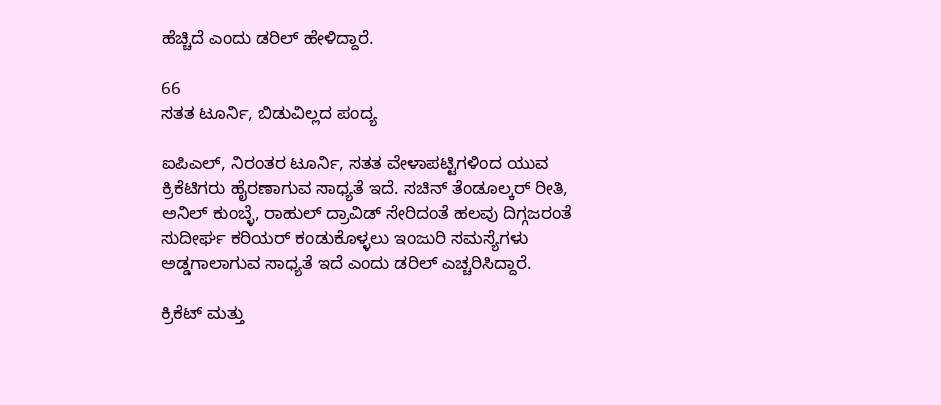ಹೆಚ್ಚಿದೆ ಎಂದು ಡರಿಲ್ ಹೇಳಿದ್ದಾರೆ.

66
ಸತತ ಟೂರ್ನಿ, ಬಿಡುವಿಲ್ಲದ ಪಂದ್ಯ

ಐಪಿಎಲ್, ನಿರಂತರ ಟೂರ್ನಿ, ಸತತ ವೇಳಾಪಟ್ಟಿಗಳಿಂದ ಯುವ ಕ್ರಿಕೆಟಿಗರು ಹೈರಣಾಗುವ ಸಾಧ್ಯತೆ ಇದೆ. ಸಚಿನ್ ತೆಂಡೂಲ್ಕರ್ ರೀತಿ, ಅನಿಲ್ ಕುಂಬ್ಳೆ, ರಾಹುಲ್ ದ್ರಾವಿಡ್ ಸೇರಿದಂತೆ ಹಲವು ದಿಗ್ಗಜರಂತೆ ಸುದೀರ್ಘ ಕರಿಯರ್ ಕಂಡುಕೊಳ್ಳಲು ಇಂಜುರಿ ಸಮಸ್ಯೆಗಳು ಅಡ್ಡಗಾಲಾಗುವ ಸಾಧ್ಯತೆ ಇದೆ ಎಂದು ಡರಿಲ್ ಎಚ್ಚರಿಸಿದ್ದಾರೆ.

ಕ್ರಿಕೆಟ್ ಮತ್ತು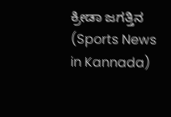ಕ್ರೀಡಾ ಜಗತ್ತಿನ (Sports News in Kannada)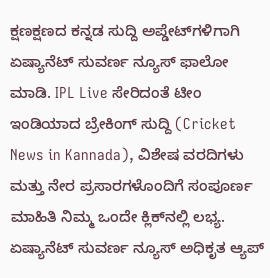ಕ್ಷಣಕ್ಷಣದ ಕನ್ನಡ ಸುದ್ದಿ ಅಪ್ಡೇಟ್‌ಗಳಿಗಾಗಿ ಏಷ್ಯಾನೆಟ್ ಸುವರ್ಣ ನ್ಯೂಸ್‌ ಫಾಲೋ ಮಾಡಿ. IPL Live ಸೇರಿದಂತೆ ಟೀಂ ಇಂಡಿಯಾದ ಬ್ರೇಕಿಂಗ್ ಸುದ್ದಿ (Cricket News in Kannada), ವಿಶೇಷ ವರದಿಗಳು ಮತ್ತು ನೇರ ಪ್ರಸಾರಗಳೊಂದಿಗೆ ಸಂಪೂರ್ಣ ಮಾಹಿತಿ ನಿಮ್ಮ ಒಂದೇ ಕ್ಲಿಕ್‌ನಲ್ಲಿ ಲಭ್ಯ. ಏಷ್ಯಾನೆಟ್ ಸುವರ್ಣ ನ್ಯೂಸ್ ಅಧಿಕೃತ ಆ್ಯಪ್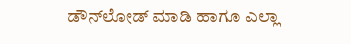ಡೌನ್‌ಲೋಡ್ ಮಾಡಿ ಹಾಗೂ ಎಲ್ಲಾ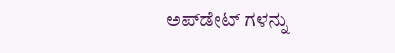ಅಪ್‌ಡೇಟ್ ಗಳನ್ನು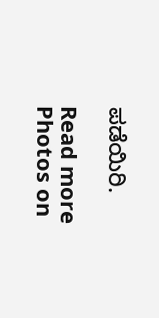ಪಡೆಯಿರಿ.

Read more Photos on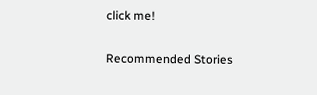click me!

Recommended Stories